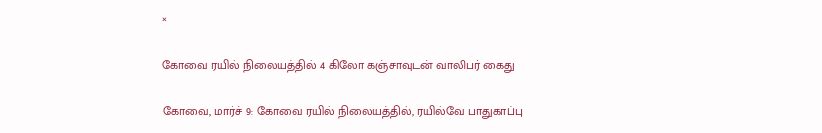×

கோவை ரயில் நிலையத்தில் 4 கிலோ கஞ்சாவுடன் வாலிபர் கைது

கோவை, மார்ச் 9: கோவை ரயில் நிலையத்தில், ரயில்வே பாதுகாப்பு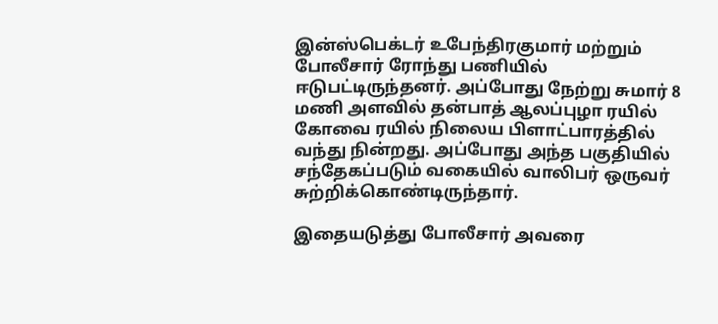இன்ஸ்பெக்டர் உபேந்திரகுமார் மற்றும் போலீசார் ரோந்து பணியில் ஈடுபட்டிருந்தனர். அப்போது நேற்று சுமார் 8 மணி அளவில் தன்பாத் ஆலப்புழா ரயில் கோவை ரயில் நிலைய பிளாட்பாரத்தில் வந்து நின்றது. அப்போது அந்த பகுதியில் சந்தேகப்படும் வகையில் வாலிபர் ஒருவர் சுற்றிக்கொண்டிருந்தார்.

இதையடுத்து போலீசார் அவரை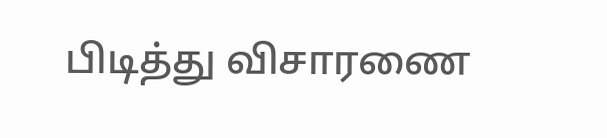பிடித்து விசாரணை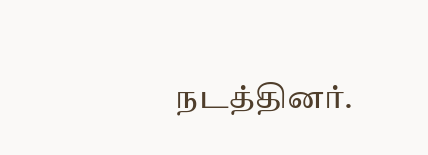நடத்தினர்.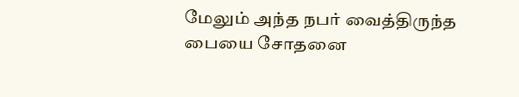மேலும் அந்த நபர் வைத்திருந்த பையை சோதனை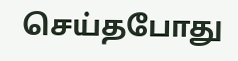செய்தபோது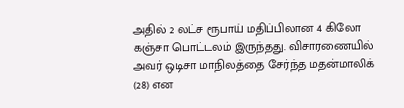அதில் 2 லட்ச ரூபாய் மதிப்பிலான 4 கிலோ கஞ்சா பொட்டலம் இருந்தது. விசாரணையில் அவர் ஒடிசா மாநிலத்தை சேர்ந்த மதன்மாலிக் (28) என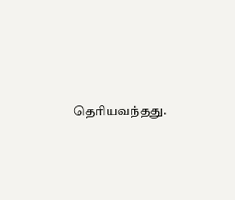தெரியவந்தது.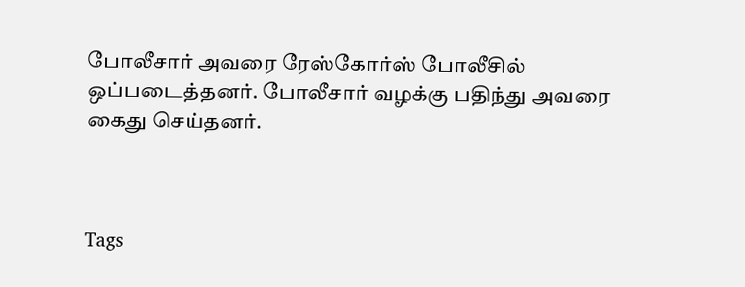போலீசார் அவரை ரேஸ்கோர்ஸ் போலீசில் ஒப்படைத்தனர். போலீசார் வழக்கு பதிந்து அவரை கைது செய்தனர்.



Tags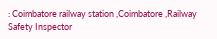: Coimbatore railway station ,Coimbatore ,Railway Safety Inspector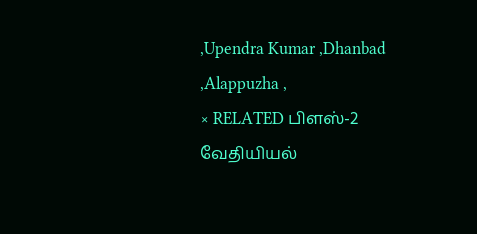,Upendra Kumar ,Dhanbad ,Alappuzha ,
× RELATED பிளஸ்-2 வேதியியல்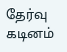தேர்வு கடினம்